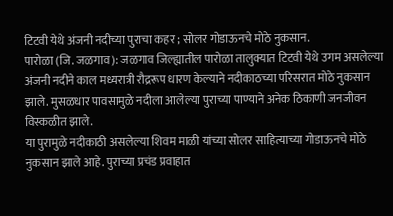टिटवी येथे अंजनी नदीच्या पुराचा कहर ; सोलर गोडाऊनचे मोठे नुकसान.
पारोळा (जि. जळगाव): जळगाव जिल्ह्यातील पारोळा तालुक्यात टिटवी येथे उगम असलेल्या अंजनी नदीने काल मध्यरात्री रौद्ररूप धारण केल्याने नदीकाठच्या परिसरात मोठे नुकसान झाले. मुसळधार पावसामुळे नदीला आलेल्या पुराच्या पाण्याने अनेक ठिकाणी जनजीवन विस्कळीत झाले.
या पुरामुळे नदीकाठी असलेल्या शिवम माळी यांच्या सोलर साहित्याच्या गोडाऊनचे मोठे नुकसान झाले आहे. पुराच्या प्रचंड प्रवाहात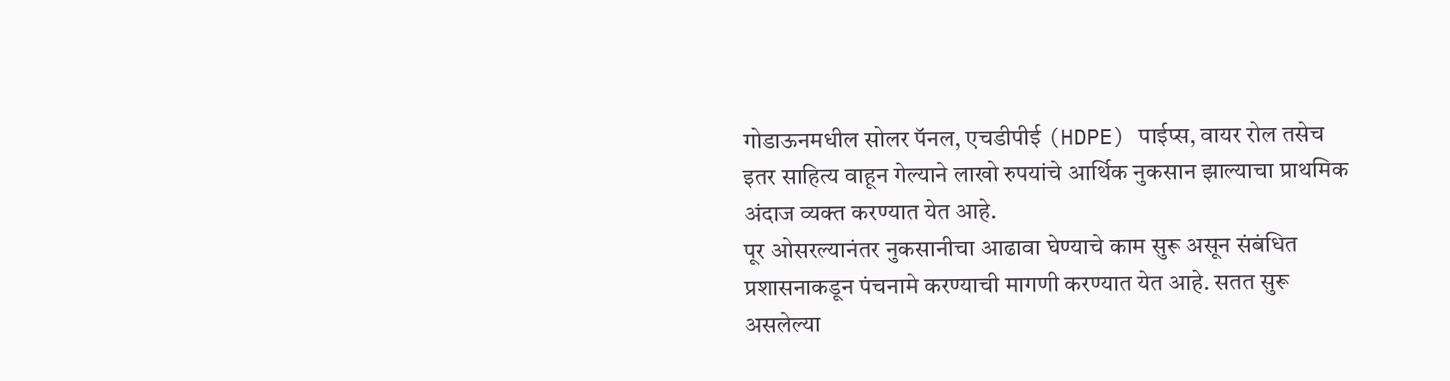गोडाऊनमधील सोलर पॅनल, एचडीपीई (HDPE) पाईप्स, वायर रोल तसेच इतर साहित्य वाहून गेल्याने लाखो रुपयांचे आर्थिक नुकसान झाल्याचा प्राथमिक अंदाज व्यक्त करण्यात येत आहे.
पूर ओसरल्यानंतर नुकसानीचा आढावा घेण्याचे काम सुरू असून संबंधित प्रशासनाकडून पंचनामे करण्याची मागणी करण्यात येत आहे. सतत सुरू असलेल्या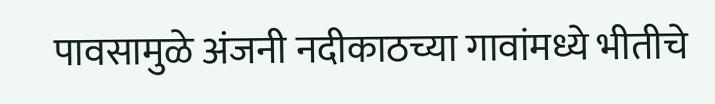पावसामुळे अंजनी नदीकाठच्या गावांमध्ये भीतीचे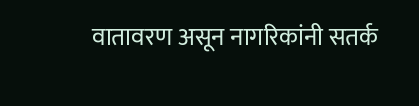वातावरण असून नागरिकांनी सतर्क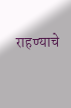राहण्याचे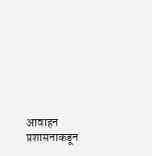आवाहन प्रशासनाकडून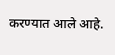करण्यात आले आहे.